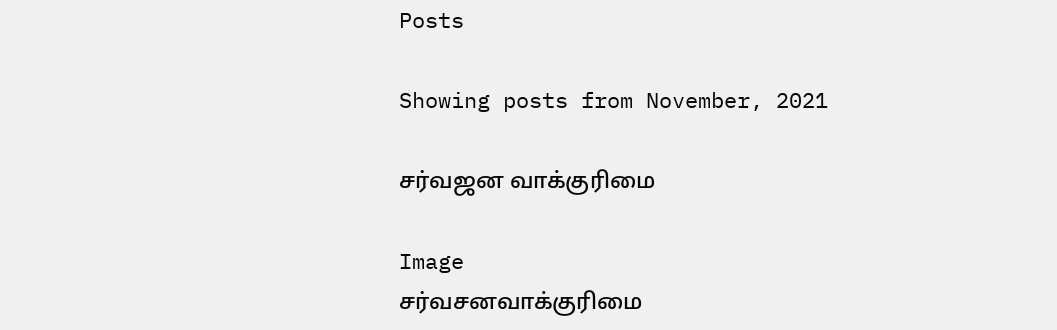Posts

Showing posts from November, 2021

சர்வஜன வாக்குரிமை

Image
சர்வசனவாக்குரிமை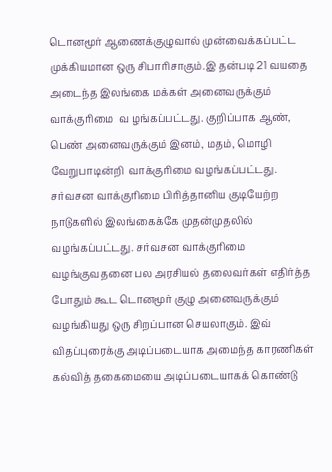டொனமூர் ஆணைக்குழுவால் முன்வைக்கப்பட்ட  முக்கியமான ஒரு சிபாரிசாகும்.இ தன்படி 21 வயதை அடைந்த இலங்கை மக்கள் அனைவருக்கும்  வாக்குரிமை  வ ழங்கப்பட்டது. குறிப்பாக ஆண், பெண் அனைவருக்கும் இனம், மதம், மொழி வேறுபாடின்றி  வாக்குரிமை வழங்கப்பட்டது. சர்வசன வாக்குரிமை பிரித்தானிய குடியேற்ற நாடுகளில் இலங்கைக்கே முதன்முதலில் வழங்கப்பட்டது. சர்வசன வாக்குரிமை வழங்குவதனை பல அரசியல் தலைவர்கள் எதிர்த்த போதும் கூட டொனமூர் குழு அனைவருக்கும் வழங்கியது ஒரு சிறப்பான செயலாகும். இவ் விதப்புரைக்கு அடிப்படையாக அமைந்த காரணிகள் கல்வித் தகைமையை அடிப்படையாகக் கொண்டு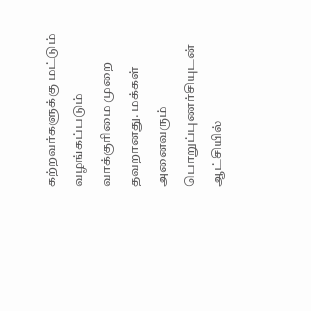கற்றவர்களுக்கு மட்டும் வழங்கப்படும் வாக்குரிமை முறை தவறானது. மக்கள் அனைவரும் பொறுப்புணர்சியுடன் ஆட்சியில்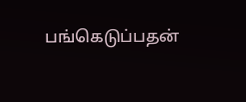பங்கெடுப்பதன்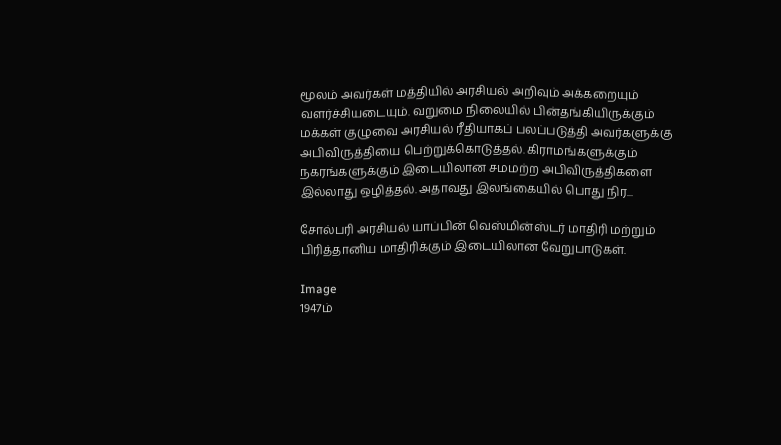மூலம் அவர்கள் மத்தியில் அரசியல் அறிவும் அக்கறையும் வளர்ச்சியடையும். வறுமை நிலையில் பின்தங்கியிருக்கும் மக்கள் குழுவை அரசியல் ரீதியாகப் பலப்படுத்தி அவர்களுக்கு அபிவிருத்தியை பெற்றுக்கொடுத்தல். கிராமங்களுக்கும் நகரங்களுக்கும் இடையிலான சமமற்ற அபிவிருத்திகளை இல்லாது ஒழித்தல். அதாவது இலங்கையில் பொது நிர...

சோல்பரி அரசியல் யாப்பின் வெஸ்மின்ஸ்டர் மாதிரி மற்றும் பிரித்தானிய மாதிரிக்கும் இடையிலான வேறுபாடுகள்.

Image
1947ம்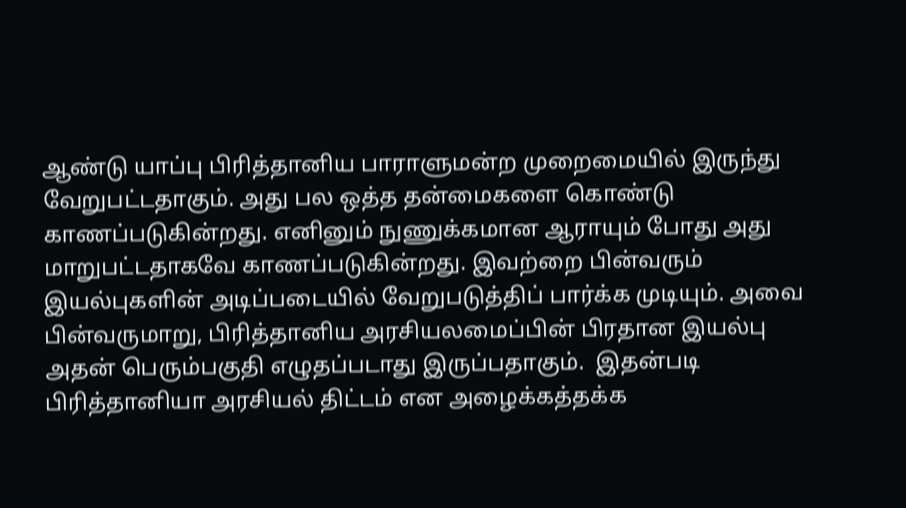ஆண்டு யாப்பு பிரித்தானிய பாராளுமன்ற முறைமையில் இருந்து வேறுபட்டதாகும். அது பல ஒத்த தன்மைகளை கொண்டு காணப்படுகின்றது. எனினும் நுணுக்கமான ஆராயும் போது அது மாறுபட்டதாகவே காணப்படுகின்றது. இவற்றை பின்வரும் இயல்புகளின் அடிப்படையில் வேறுபடுத்திப் பார்க்க முடியும். அவை பின்வருமாறு, பிரித்தானிய அரசியலமைப்பின் பிரதான இயல்பு அதன் பெரும்பகுதி எழுதப்படாது இருப்பதாகும்.  இதன்படி பிரித்தானியா அரசியல் திட்டம் என அழைக்கத்தக்க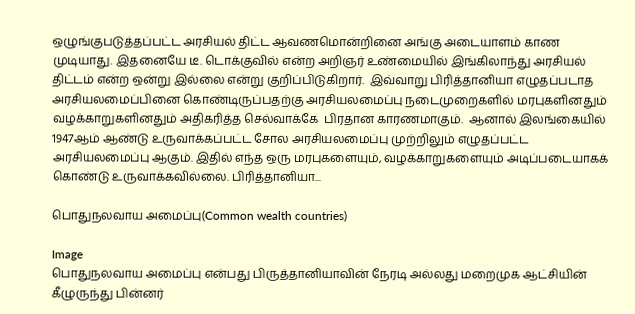ஒழுங்குபடுத்தப்பட்ட அரசியல் திட்ட ஆவணமொன்றினை அங்கு அடையாளம் காண முடியாது. இதனையே டீ. டொக்குவில் என்ற அறிஞர் உண்மையில் இங்கிலாந்து அரசியல் திட்டம் என்ற ஒன்று இல்லை என்று குறிப்பிடுகிறார்.  இவ்வாறு பிரித்தானியா எழுதப்படாத அரசியலமைப்பினை கொண்டிருப்பதற்கு அரசியலமைப்பு நடைமுறைகளில் மரபுகளினதும் வழக்காறுகளினதும் அதிகரித்த செல்வாக்கே  பிரதான காரணமாகும்.  ஆனால் இலங்கையில் 1947ஆம் ஆண்டு உருவாக்கப்பட்ட சோல அரசியலமைப்பு முற்றிலும் எழுதப்பட்ட அரசியலமைப்பு ஆகும். இதில் எந்த ஒரு மரபுகளையும், வழக்காறுகளையும் அடிப்படையாகக் கொண்டு உருவாக்கவில்லை. பிரித்தானியா...

பொதுநலவாய அமைப்பு(Common wealth countries)

Image
பொதுநலவாய அமைப்பு என்பது பிருத்தானியாவின் நேரடி அல்லது மறைமுக ஆட்சியின் கீழுருந்து பின்னர்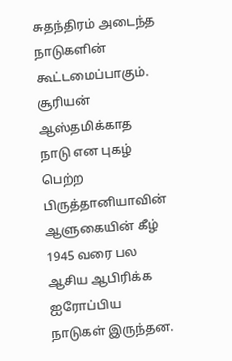சுதந்திரம் அடைந்த நாடுகளின் கூட்டமைப்பாகும். சூரியன் ஆஸ்தமிக்காத நாடு என புகழ் பெற்ற பிருத்தானியாவின் ஆளுகையின் கீழ் 1945 வரை பல ஆசிய ஆபிரிக்க ஐரோப்பிய நாடுகள் இருந்தன.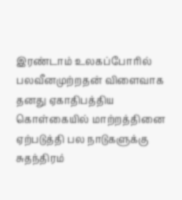இரண்டாம் உலகப்போரில் பலவீனமுற்றதன் விளைவாக தனது ஏகாதிபத்திய கொள்கையில் மாற்றத்தினை ஏற்படுத்தி பல நாடுகளுக்கு சுதந்திரம்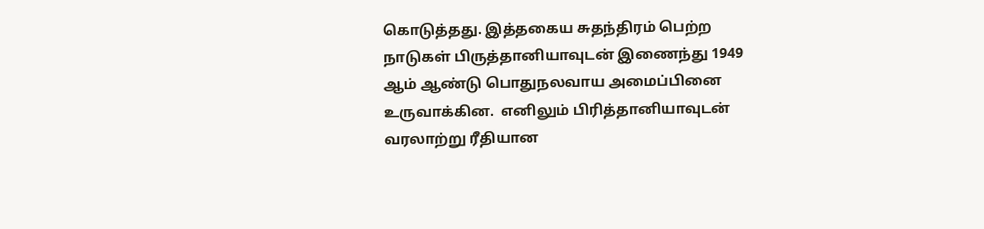கொடுத்தது. இத்தகைய சுதந்திரம் பெற்ற நாடுகள் பிருத்தானியாவுடன் இணைந்து 1949 ஆம் ஆண்டு பொதுநலவாய அமைப்பினை உருவாக்கின.  எனிலும் பிரித்தானியாவுடன் வரலாற்று ரீதியான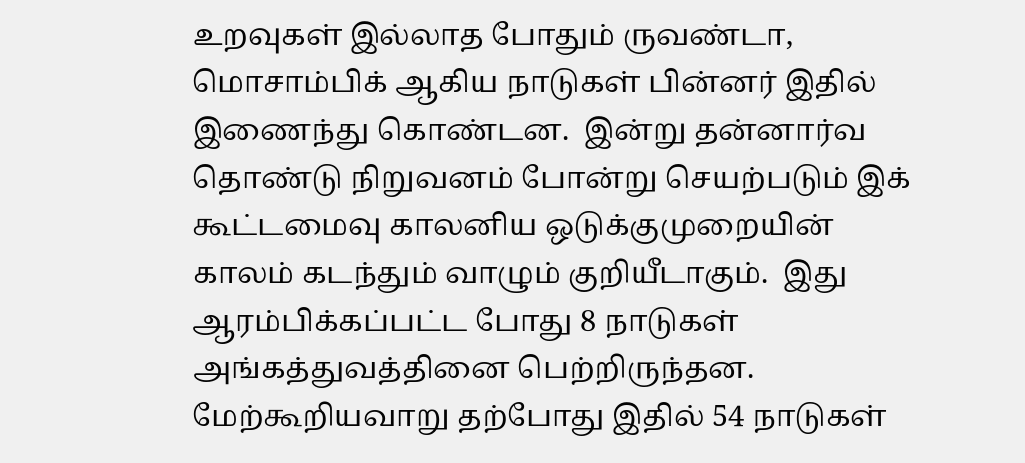உறவுகள் இல்லாத போதும் ருவண்டா, மொசாம்பிக் ஆகிய நாடுகள் பின்னர் இதில் இணைந்து கொண்டன.  இன்று தன்னார்வ தொண்டு நிறுவனம் போன்று செயற்படும் இக் கூட்டமைவு காலனிய ஒடுக்குமுறையின் காலம் கடந்தும் வாழும் குறியீடாகும்.  இது ஆரம்பிக்கப்பட்ட போது 8 நாடுகள் அங்கத்துவத்தினை பெற்றிருந்தன. மேற்கூறியவாறு தற்போது இதில் 54 நாடுகள்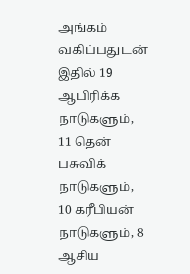அங்கம் வகிப்பதுடன் இதில் 19 ஆபிரிக்க நாடுகளும், 11 தென் பசுவிக் நாடுகளும், 10 கரீபியன் நாடுகளும், 8 ஆசிய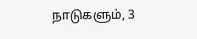நாடுகளும், 3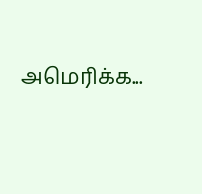அமெரிக்க...